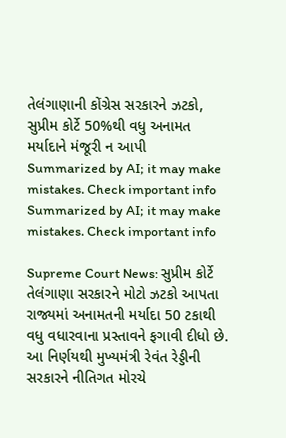તેલંગાણાની કોંગ્રેસ સરકારને ઝટકો, સુપ્રીમ કોર્ટે 50%થી વધુ અનામત મર્યાદાને મંજૂરી ન આપી
Summarized by AI; it may make mistakes. Check important info
Summarized by AI; it may make mistakes. Check important info

Supreme Court News: સુપ્રીમ કોર્ટે તેલંગાણા સરકારને મોટો ઝટકો આપતા રાજ્યમાં અનામતની મર્યાદા 50 ટકાથી વધુ વધારવાના પ્રસ્તાવને ફગાવી દીધો છે. આ નિર્ણયથી મુખ્યમંત્રી રેવંત રેડ્ડીની સરકારને નીતિગત મોરચે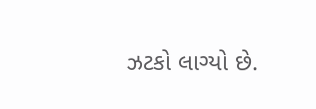ઝટકો લાગ્યો છે.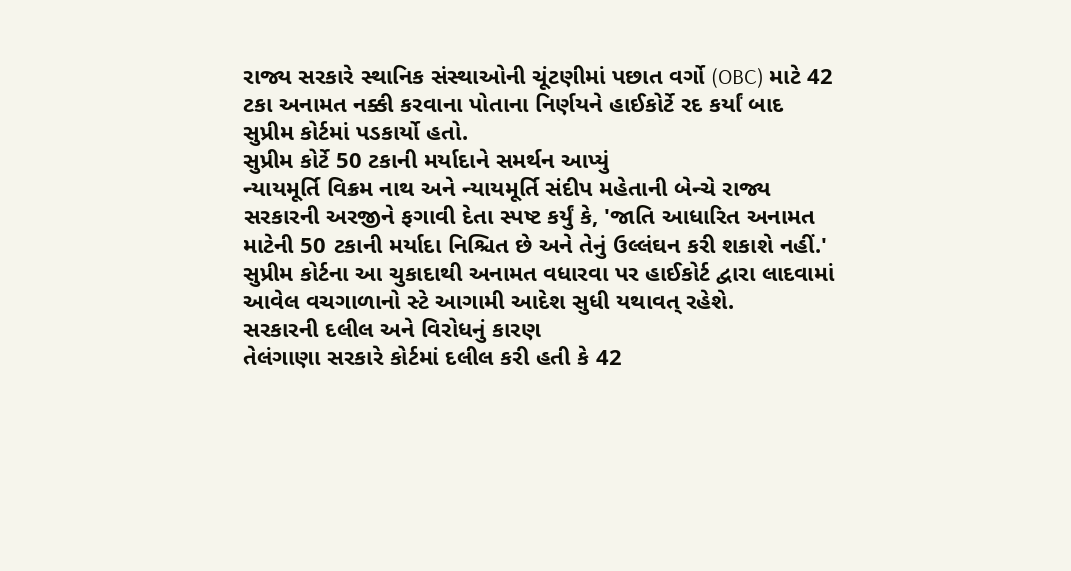રાજ્ય સરકારે સ્થાનિક સંસ્થાઓની ચૂંટણીમાં પછાત વર્ગો (OBC) માટે 42 ટકા અનામત નક્કી કરવાના પોતાના નિર્ણયને હાઈકોર્ટે રદ કર્યાં બાદ સુપ્રીમ કોર્ટમાં પડકાર્યો હતો.
સુપ્રીમ કોર્ટે 50 ટકાની મર્યાદાને સમર્થન આપ્યું
ન્યાયમૂર્તિ વિક્રમ નાથ અને ન્યાયમૂર્તિ સંદીપ મહેતાની બેન્ચે રાજ્ય સરકારની અરજીને ફગાવી દેતા સ્પષ્ટ કર્યું કે, 'જાતિ આધારિત અનામત માટેની 50 ટકાની મર્યાદા નિશ્ચિત છે અને તેનું ઉલ્લંઘન કરી શકાશે નહીં.' સુપ્રીમ કોર્ટના આ ચુકાદાથી અનામત વધારવા પર હાઈકોર્ટ દ્વારા લાદવામાં આવેલ વચગાળાનો સ્ટે આગામી આદેશ સુધી યથાવત્ રહેશે.
સરકારની દલીલ અને વિરોધનું કારણ
તેલંગાણા સરકારે કોર્ટમાં દલીલ કરી હતી કે 42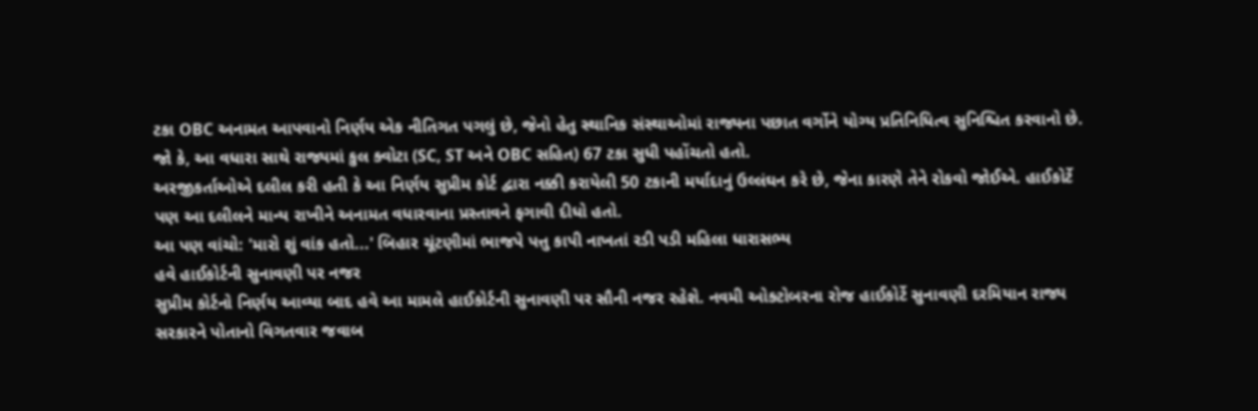ટકા OBC અનામત આપવાનો નિર્ણય એક નીતિગત પગલું છે, જેનો હેતુ સ્થાનિક સંસ્થાઓમાં રાજ્યના પછાત વર્ગોને યોગ્ય પ્રતિનિધિત્વ સુનિશ્ચિત કરવાનો છે. જો કે, આ વધારા સાથે રાજ્યમાં કુલ ક્વોટા (SC, ST અને OBC સહિત) 67 ટકા સુધી પહોંચતો હતો.
અરજીકર્તાઓએ દલીલ કરી હતી કે આ નિર્ણય સુપ્રીમ કોર્ટ દ્વારા નક્કી કરાયેલી 50 ટકાની મર્યાદાનું ઉલ્લંઘન કરે છે, જેના કારણે તેને રોકવો જોઈએ. હાઈકોર્ટે પણ આ દલીલને માન્ય રાખીને અનામત વધારવાના પ્રસ્તાવને ફગાવી દીધો હતો.
આ પણ વાંચો: 'મારો શું વાંક હતો...' બિહાર ચૂંટણીમાં ભાજપે પત્તુ કાપી નાખતાં રડી પડી મહિલા ધારાસભ્ય
હવે હાઈકોર્ટની સુનાવણી પર નજર
સુપ્રીમ કોર્ટનો નિર્ણય આવ્યા બાદ હવે આ મામલે હાઈકોર્ટની સુનાવણી પર સૌની નજર રહેશે. નવમી ઓક્ટોબરના રોજ હાઈકોર્ટે સુનાવણી દરમિયાન રાજ્ય સરકારને પોતાનો વિગતવાર જવાબ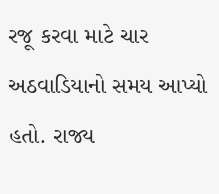રજૂ કરવા માટે ચાર અઠવાડિયાનો સમય આપ્યો હતો. રાજ્ય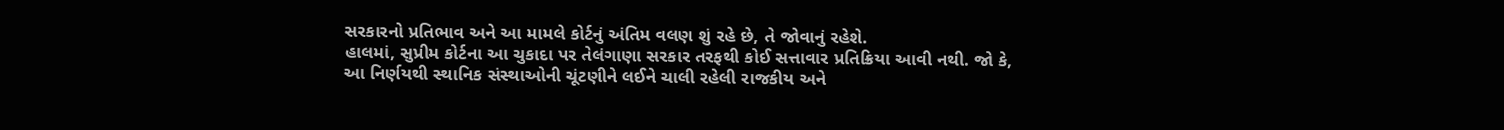સરકારનો પ્રતિભાવ અને આ મામલે કોર્ટનું અંતિમ વલણ શું રહે છે, તે જોવાનું રહેશે.
હાલમાં, સુપ્રીમ કોર્ટના આ ચુકાદા પર તેલંગાણા સરકાર તરફથી કોઈ સત્તાવાર પ્રતિક્રિયા આવી નથી. જો કે, આ નિર્ણયથી સ્થાનિક સંસ્થાઓની ચૂંટણીને લઈને ચાલી રહેલી રાજકીય અને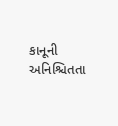કાનૂની અનિશ્ચિતતા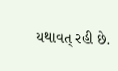યથાવત્ રહી છે.